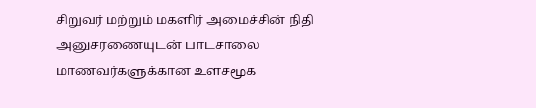சிறுவர் மற்றும் மகளிர் அமைச்சின் நிதி அனுசரணையுடன் பாடசாலை மாணவர்களுக்கான உளசமூக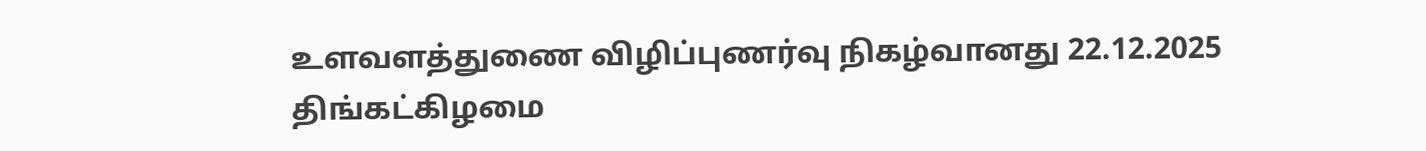உளவளத்துணை விழிப்புணர்வு நிகழ்வானது 22.12.2025 திங்கட்கிழமை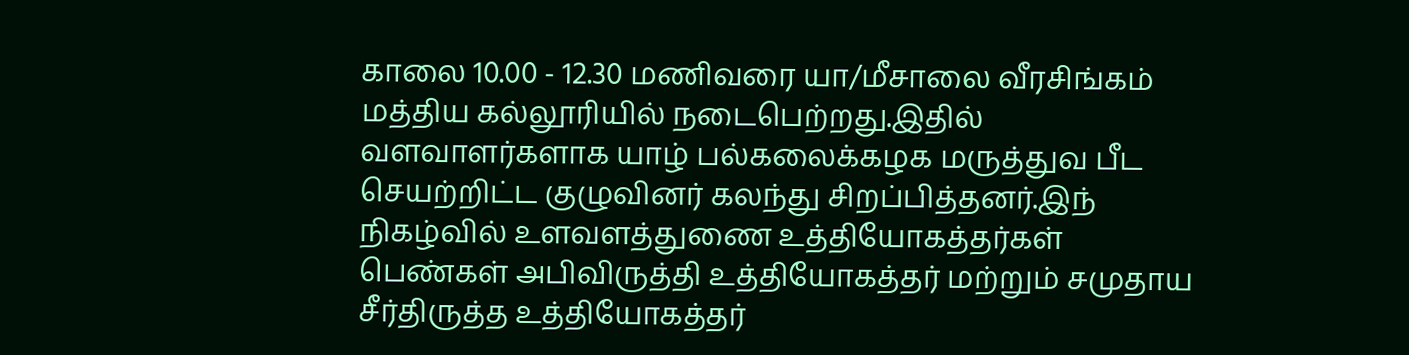காலை 10.00 - 12.30 மணிவரை யா/மீசாலை வீரசிங்கம் மத்திய கல்லூரியில் நடைபெற்றது.இதில் வளவாளர்களாக யாழ் பல்கலைக்கழக மருத்துவ பீட செயற்றிட்ட குழுவினர் கலந்து சிறப்பித்தனர்.இந் நிகழ்வில் உளவளத்துணை உத்தியோகத்தர்கள் பெண்கள் அபிவிருத்தி உத்தியோகத்தர் மற்றும் சமுதாய சீர்திருத்த உத்தியோகத்தர்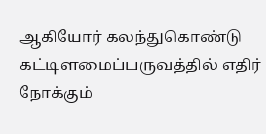ஆகியோர் கலந்துகொண்டு கட்டிளமைப்பருவத்தில் எதிர் நோக்கும்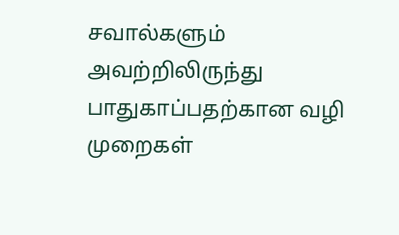சவால்களும் அவற்றிலிருந்து பாதுகாப்பதற்கான வழி முறைகள்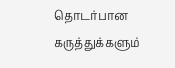தொடர்பான கருத்துக்களும்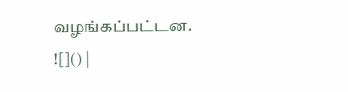வழங்கப்பட்டன.
![]() |